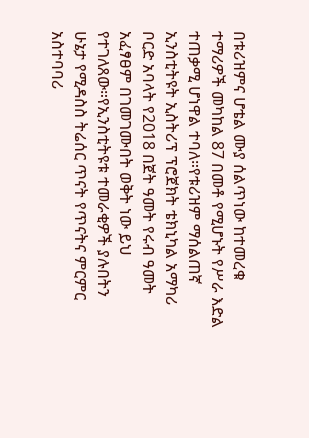በቱሪዝምና ሆቴል ሙያ ሰልጥነው ከተመረቁ ተማሪዎች መካከል 87 በመቶ የሚሆኑት የሥራ እድል ተጠቃሚ ሆነዋል ተባለ።የቱሪዝም ማሰልጠኛ ኢንስቲትዩት ኢስትሪፕ ፕሮጀክት ቴክኒካል አማካሪ ቦርድ አባላት የ2018 በጀት ዓመት የሩብ ዓመት አፈፃፀም በገመገሙበት ወቅት ነው ይህ የተገለጸው።የኢንስቲትዩቱ ተመራቂዎች ያሉበትን ሁኔታ የሚዳስስ ትሬሰር ጥናት የጥናትና ምርምር አስተባባሪ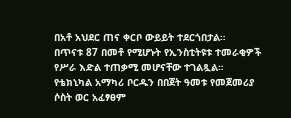በአቶ አህደር ጠና ቀርቦ ውይይት ተደርጎበታል።
በጥናቱ 87 በመቶ የሚሆኑት የኢንስቲትዩቱ ተመራቂዎች የሥራ እድል ተጠቃሚ መሆናቸው ተገልጿል።
የቴክኒካል አማካሪ ቦርዱን በበጀት ዓመቱ የመጀመሪያ ሶስት ወር አፈፃፀም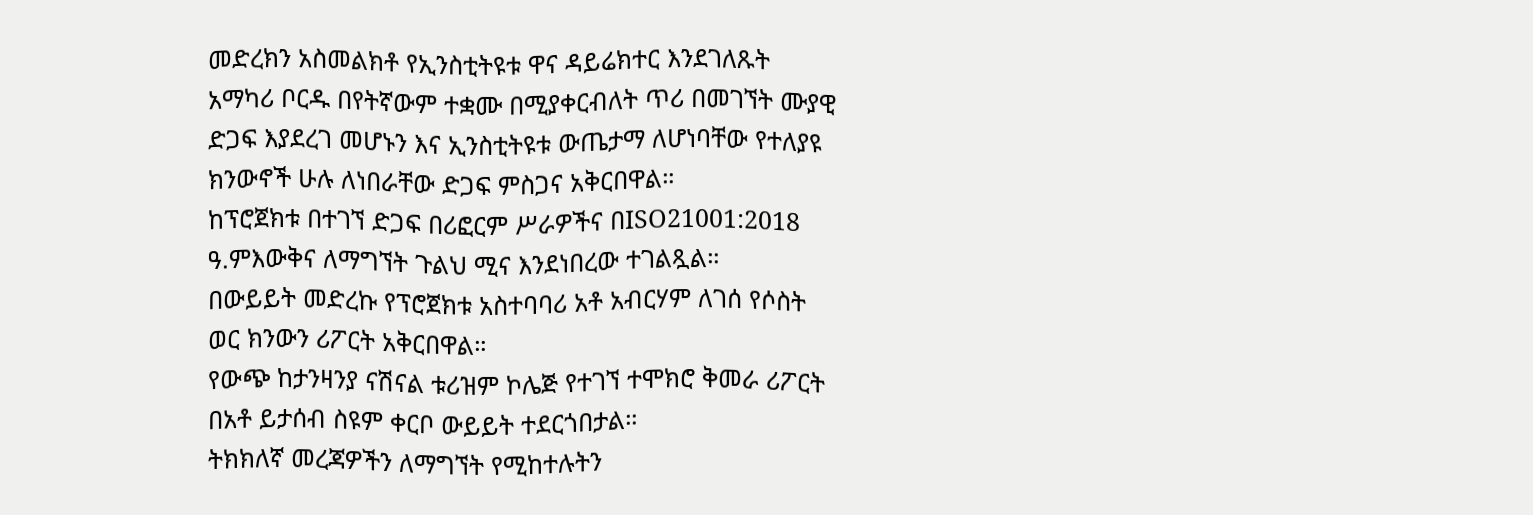መድረክን አስመልክቶ የኢንስቲትዩቱ ዋና ዳይሬክተር እንደገለጹት አማካሪ ቦርዱ በየትኛውም ተቋሙ በሚያቀርብለት ጥሪ በመገኘት ሙያዊ ድጋፍ እያደረገ መሆኑን እና ኢንስቲትዩቱ ውጤታማ ለሆነባቸው የተለያዩ ክንውኖች ሁሉ ለነበራቸው ድጋፍ ምስጋና አቅርበዋል።
ከፕሮጀክቱ በተገኘ ድጋፍ በሪፎርም ሥራዎችና በISO21001:2018 ዓ.ምእውቅና ለማግኘት ጉልህ ሚና እንደነበረው ተገልጿል።
በውይይት መድረኩ የፕሮጀክቱ አስተባባሪ አቶ አብርሃም ለገሰ የሶስት ወር ክንውን ሪፖርት አቅርበዋል።
የውጭ ከታንዛንያ ናሽናል ቱሪዝም ኮሌጅ የተገኘ ተሞክሮ ቅመራ ሪፖርት በአቶ ይታሰብ ስዩም ቀርቦ ውይይት ተደርጎበታል።
ትክክለኛ መረጃዎችን ለማግኘት የሚከተሉትን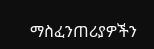ማስፈንጠሪያዎችን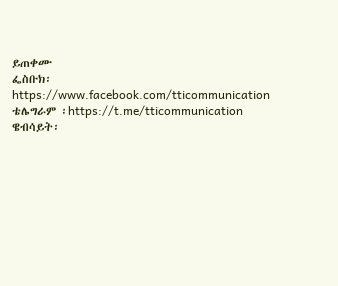ይጠቀሙ
ፌስቡክ፡ https://www.facebook.com/tticommunication
ቴሌግራም ፡https://t.me/tticommunication
ዌብሳይት፡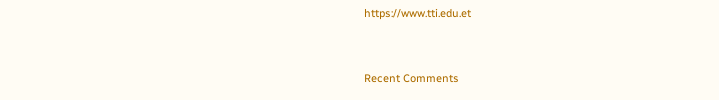https://www.tti.edu.et


Recent Comments